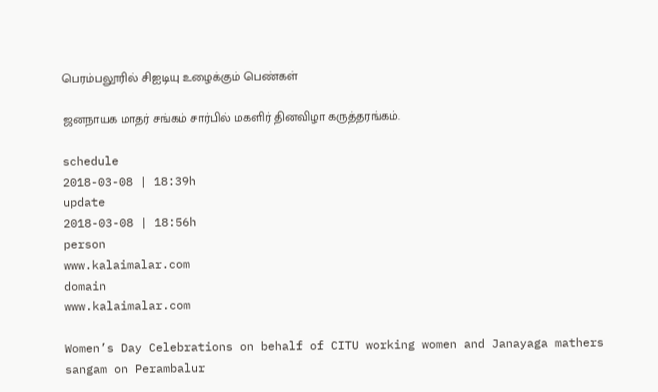பெரம்பலூரில் சிஐடியு உழைக்கும் பெண்கள்

ஜனநாயக மாதர் சங்கம் சார்பில் மகளிர் தினவிழா கருத்தரங்கம்.

schedule
2018-03-08 | 18:39h
update
2018-03-08 | 18:56h
person
www.kalaimalar.com
domain
www.kalaimalar.com

Women’s Day Celebrations on behalf of CITU working women and Janayaga mathers sangam on Perambalur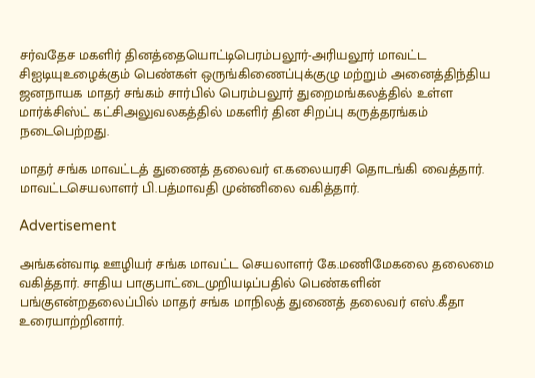சர்வதேச மகளிர் தினத்தையொட்டிபெரம்பலூர்-அரியலூர் மாவட்ட சிஐடியுஉழைக்கும் பெண்கள் ஒருங்கிணைப்புக்குழு மற்றும் அனைத்திந்திய ஜனநாயக மாதர் சங்கம் சார்பில் பெரம்பலூர் துறைமங்கலத்தில் உள்ள மார்க்சிஸ்ட் கட்சிஅலுவலகத்தில் மகளிர் தின சிறப்பு கருத்தரங்கம் நடைபெற்றது.

மாதர் சங்க மாவட்டத் துணைத் தலைவர் எ.கலையரசி தொடங்கி வைத்தார். மாவட்டசெயலாளர் பி.பத்மாவதி முன்னிலை வகித்தார்.

Advertisement

அங்கன்வாடி ஊழியர் சங்க மாவட்ட செயலாளர் கே.மணிமேகலை தலைமை வகித்தார். சாதிய பாகுபாட்டைமுறியடிப்பதில் பெண்களின் பங்குஎன்றதலைப்பில் மாதர் சங்க மாநிலத் துணைத் தலைவர் எஸ்.கீதா உரையாற்றினார்.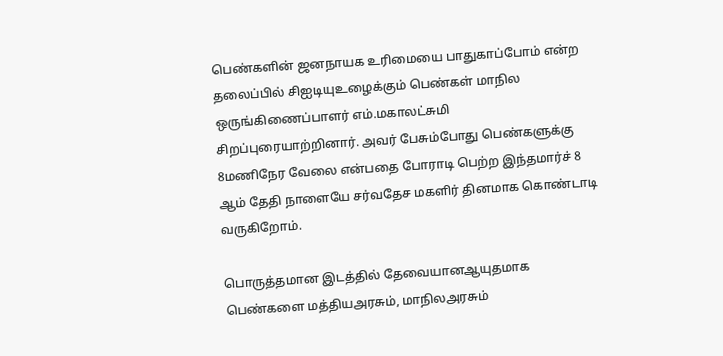பெண்களின் ஜனநாயக உரிமையை பாதுகாப்போம் என்ற தலைப்பில் சிஐடியுஉழைக்கும் பெண்கள் மாநில ஒருங்கிணைப்பாளர் எம்.மகாலட்சுமி சிறப்புரையாற்றினார். அவர் பேசும்போது பெண்களுக்கு 8மணிநேர வேலை என்பதை போராடி பெற்ற இந்தமார்ச் 8 ஆம் தேதி நாளையே சர்வதேச மகளிர் தினமாக கொண்டாடி வருகிறோம்.

பொருத்தமான இடத்தில் தேவையானஆயுதமாக பெண்களை மத்தியஅரசும், மாநிலஅரசும்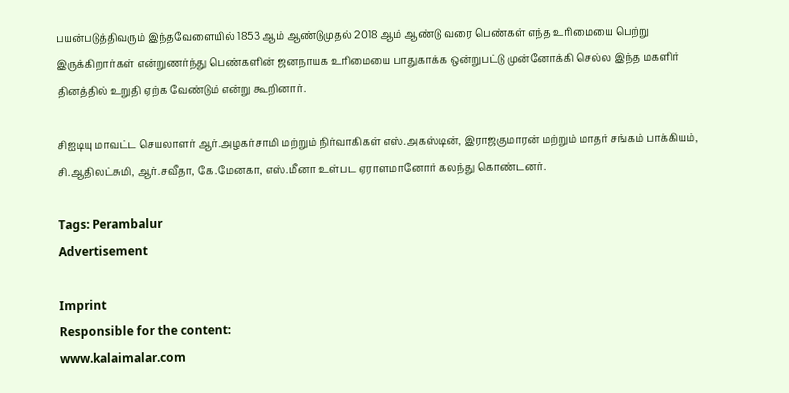பயன்படுத்திவரும் இந்தவேளையில் 1853 ஆம் ஆண்டுமுதல் 2018 ஆம் ஆண்டு வரை பெண்கள் எந்த உரிமையை பெற்று இருக்கிறார்கள் என்றுணர்ந்து பெண்களின் ஜனநாயக உரிமையை பாதுகாக்க ஒன்றுபட்டு முன்னோக்கி செல்ல இந்த மகளிர் தினத்தில் உறுதி ஏற்க வேண்டும் என்று கூறினார்.

சிஐடியு மாவட்ட செயலாளர் ஆர்.அழகர்சாமி மற்றும் நிர்வாகிகள் எஸ்.அகஸ்டின், இராஜகுமாரன் மற்றும் மாதர் சங்கம் பாக்கியம், சி.ஆதிலட்சுமி, ஆர்.சவீதா, கே.மேனகா, எஸ்.மீனா உள்பட ஏராளமானோர் கலந்து கொண்டனர்.

Tags: Perambalur
Advertisement

Imprint
Responsible for the content:
www.kalaimalar.com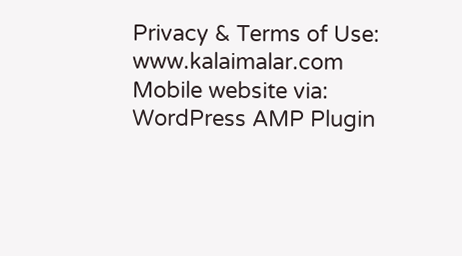Privacy & Terms of Use:
www.kalaimalar.com
Mobile website via:
WordPress AMP Plugin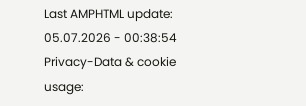Last AMPHTML update:
05.07.2026 - 00:38:54
Privacy-Data & cookie usage: